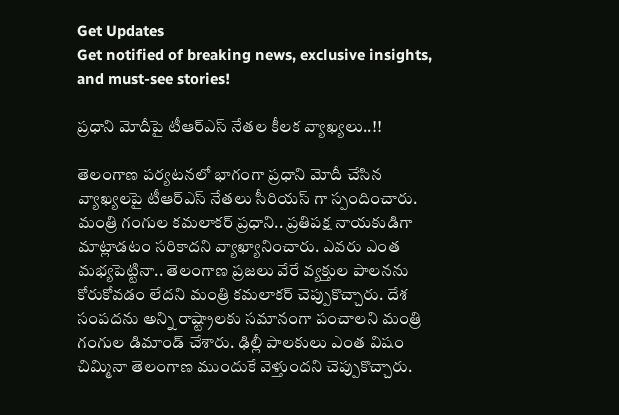Get Updates
Get notified of breaking news, exclusive insights, and must-see stories!

ప్రధాని మోదీపై టీఆర్ఎస్ నేతల కీలక వ్యాఖ్యలు..!!

తెలంగాణ పర్యటనలో భాగంగా ప్రధాని మోదీ చేసిన వ్యాఖ్యలపై టీఆర్ఎస్ నేతలు సీరియస్ గా స్పందించారు. మంత్రి గంగుల కమలాకర్ ప్రధాని.. ప్రతిపక్ష నాయకుడిగా మాట్లాడటం సరికాదని వ్యాఖ్యానించారు. ఎవరు ఎంత మభ్యపెట్టినా.. తెలంగాణ ప్రజలు వేరే వ్యక్తుల పాలనను కోరుకోవడం లేదని మంత్రి కమలాకర్‌ చెప్పుకొచ్చారు. దేశ సంపదను అన్ని రాష్ట్రాలకు సమానంగా పంచాలని మంత్రి గంగుల డిమాండ్‌ చేశారు. ఢిల్లీ పాలకులు ఎంత విషం చిమ్మినా తెలంగాణ ముందుకే వెళ్తుందని చెప్పుకొచ్చారు.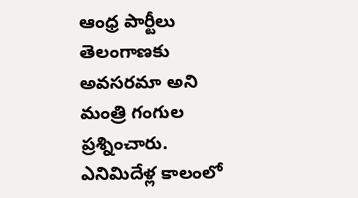ఆంధ్ర పార్టీలు తెలంగాణకు అవసరమా అని మంత్రి గంగుల ప్రశ్నించారు. ఎనిమిదేళ్ల కాలంలో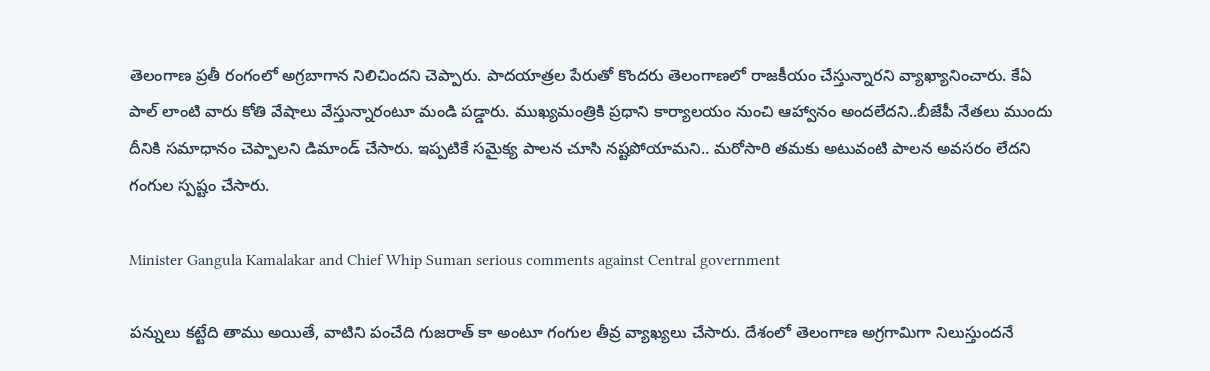తెలంగాణ ప్రతీ రంగంలో అగ్రబాగాన నిలిచిందని చెప్పారు. పాదయాత్రల పేరుతో కొందరు తెలంగాణలో రాజకీయం చేస్తున్నారని వ్యాఖ్యానించారు. కేఏ పాల్ లాంటి వారు కోతి వేషాలు వేస్తున్నారంటూ మండి పడ్డారు. ముఖ్యమంత్రికి ప్రధాని కార్యాలయం నుంచి ఆహ్వానం అందలేదని..బీజేపీ నేతలు ముందు దీనికి సమాధానం చెప్పాలని డిమాండ్ చేసారు. ఇప్పటికే సమైక్య పాలన చూసి నష్టపోయామని.. మరోసారి తమకు అటువంటి పాలన అవసరం లేదని గంగుల స్పష్టం చేసారు.

Minister Gangula Kamalakar and Chief Whip Suman serious comments against Central government

పన్నులు కట్టేది తాము అయితే, వాటిని పంచేది గుజరాత్ కా అంటూ గంగుల తీవ్ర వ్యాఖ్యలు చేసారు. దేశంలో తెలంగాణ అగ్రగామిగా నిలుస్తుందనే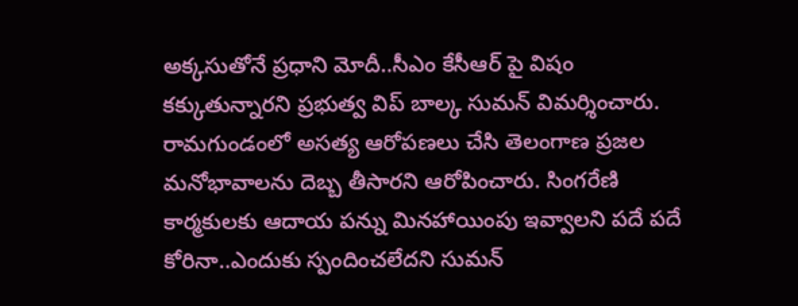అక్కసుతోనే ప్రధాని మోదీ..సీఎం కేసీఆర్ పై విషం కక్కుతున్నారని ప్రభుత్వ విప్ బాల్క సుమన్ విమర్శించారు. రామగుండంలో అసత్య ఆరోపణలు చేసి తెలంగాణ ప్రజల మనోభావాలను దెబ్బ తీసారని ఆరోపించారు. సింగరేణి కార్మకులకు ఆదాయ పన్ను మినహాయింపు ఇవ్వాలని పదే పదే కోరినా..ఎందుకు స్పందించలేదని సుమన్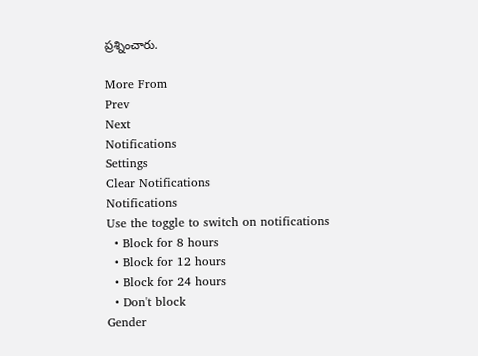ప్రశ్నించారు.

More From
Prev
Next
Notifications
Settings
Clear Notifications
Notifications
Use the toggle to switch on notifications
  • Block for 8 hours
  • Block for 12 hours
  • Block for 24 hours
  • Don't block
Gender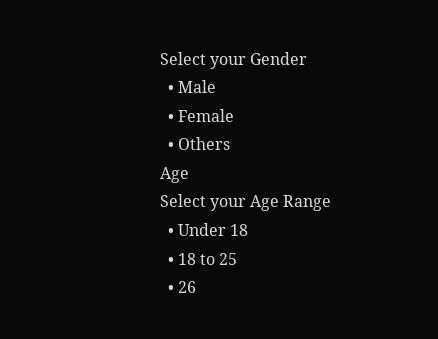Select your Gender
  • Male
  • Female
  • Others
Age
Select your Age Range
  • Under 18
  • 18 to 25
  • 26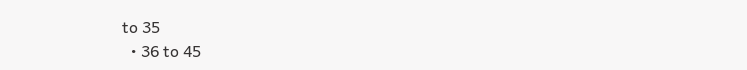to 35
  • 36 to 45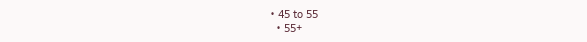• 45 to 55
  • 55+